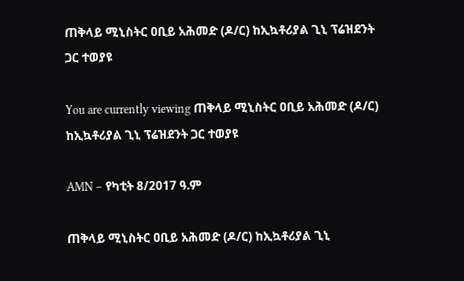ጠቅላይ ሚኒስትር ዐቢይ አሕመድ (ዶ/ር) ከኢኳቶሪያል ጊኒ ፕሬዝደንት ጋር ተወያዩ

You are currently viewing ጠቅላይ ሚኒስትር ዐቢይ አሕመድ (ዶ/ር) ከኢኳቶሪያል ጊኒ ፕሬዝደንት ጋር ተወያዩ

AMN – የካቲት 8/2017 ዓ.ም

ጠቅላይ ሚኒስትር ዐቢይ አሕመድ (ዶ/ር) ከኢኳቶሪያል ጊኒ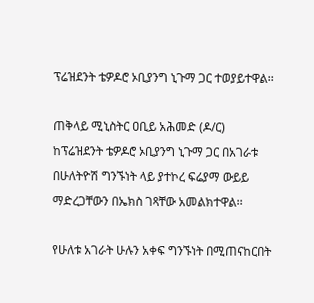ፕሬዝደንት ቴዎዶሮ ኦቢያንግ ኒጉማ ጋር ተወያይተዋል፡፡

ጠቅላይ ሚኒስትር ዐቢይ አሕመድ (ዶ/ር) ከፕሬዝደንት ቴዎዶሮ ኦቢያንግ ኒጉማ ጋር በአገራቱ በሁለትዮሽ ግንኙነት ላይ ያተኮረ ፍሬያማ ውይይ ማድረጋቸውን በኤክስ ገጻቸው አመልክተዋል፡፡

የሁለቱ አገራት ሁሉን አቀፍ ግንኙነት በሚጠናከርበት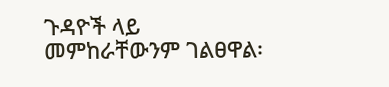ጉዳዮች ላይ መምከራቸውንም ገልፀዋል፡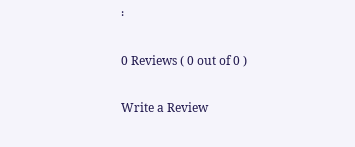፡

0 Reviews ( 0 out of 0 )

Write a Review